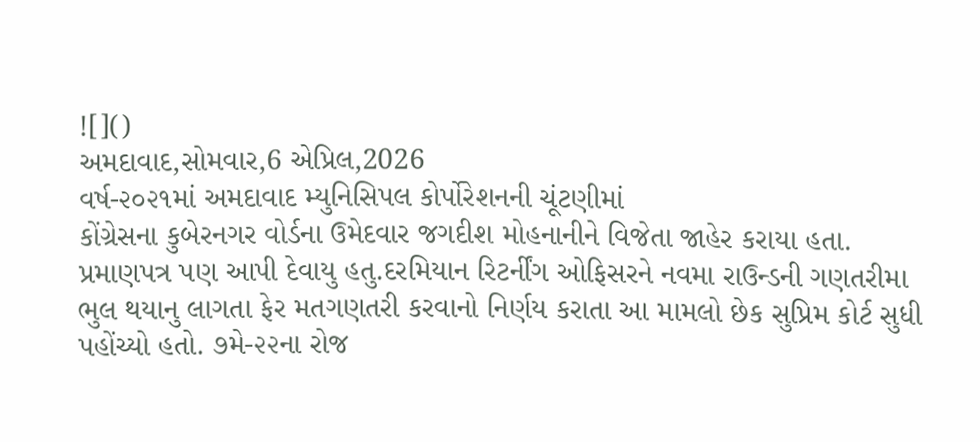![]()
અમદાવાદ,સોમવાર,6 એપ્રિલ,2026
વર્ષ-૨૦૨૧માં અમદાવાદ મ્યુનિસિપલ કોર્પોરેશનની ચૂંટણીમાં
કોંગ્રેસના કુબેરનગર વોર્ડના ઉમેદવાર જગદીશ મોહનાનીને વિજેતા જાહેર કરાયા હતા.
પ્રમાણપત્ર પણ આપી દેવાયુ હતુ.દરમિયાન રિટર્નીંગ ઓફિસરને નવમા રાઉન્ડની ગણતરીમા
ભુલ થયાનુ લાગતા ફેર મતગણતરી કરવાનો નિર્ણય કરાતા આ મામલો છેક સુપ્રિમ કોર્ટ સુધી
પહોંચ્યો હતો. ૭મે-૨૨ના રોજ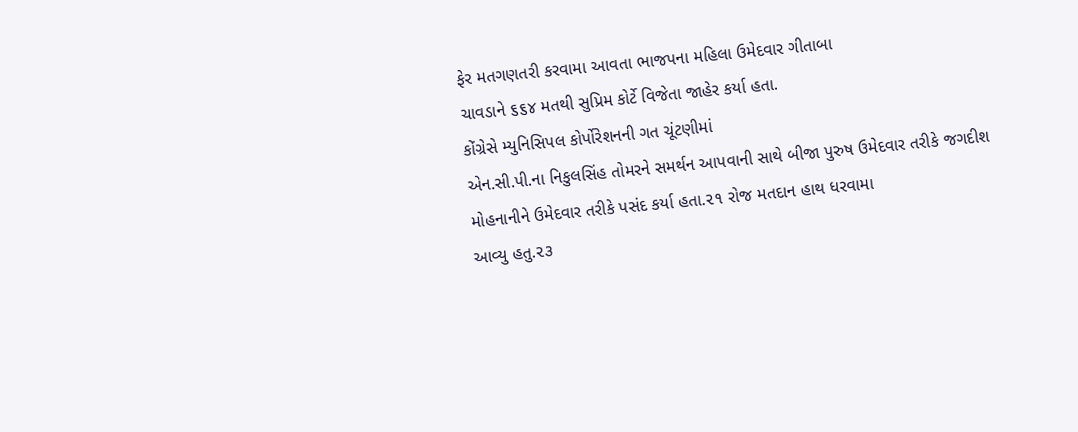ફેર મતગણતરી કરવામા આવતા ભાજપના મહિલા ઉમેદવાર ગીતાબા
ચાવડાને ૬૬૪ મતથી સુપ્રિમ કોર્ટે વિજેતા જાહેર કર્યા હતા.
કોંગ્રેસે મ્યુનિસિપલ કોર્પોરેશનની ગત ચૂંટણીમાં
એન.સી.પી.ના નિકુલસિંહ તોમરને સમર્થન આપવાની સાથે બીજા પુરુષ ઉમેદવાર તરીકે જગદીશ
મોહનાનીને ઉમેદવાર તરીકે પસંદ કર્યા હતા.૨૧ રોજ મતદાન હાથ ધરવામા
આવ્યુ હતુ.૨૩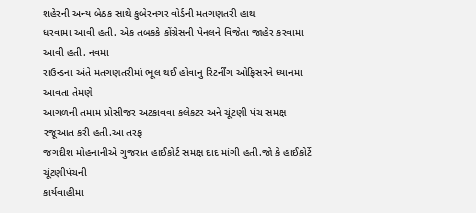શહેરની અન્ય બેઠક સાથે કુબેરનગર વોર્ડની મતગણતરી હાથ
ધરવામા આવી હતી. એક તબકકે કોંગ્રેસની પેનલને વિજેતા જાહેર કરવામા આવી હતી. નવમા
રાઉન્ડના અંતે મતગણતરીમાં ભૂલ થઈ હોવાનુ રિટર્નીંગ ઓફિસરને ધ્યાનમા આવતા તેમણે
આગળની તમામ પ્રોસીજર અટકાવવા કલેકટર અને ચૂંટણી પંચ સમક્ષ રજૂઆત કરી હતી.આ તરફ
જગદીશ મોહનાનીએ ગુજરાત હાઈકોર્ટ સમક્ષ દાદ માંગી હતી.જો કે હાઈકોર્ટે ચૂંટણીપંચની
કાર્યવાહીમા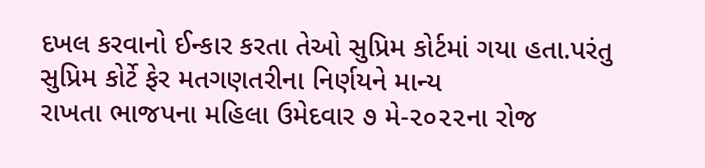દખલ કરવાનો ઈન્કાર કરતા તેઓ સુપ્રિમ કોર્ટમાં ગયા હતા.પરંતુ સુપ્રિમ કોર્ટે ફેર મતગણતરીના નિર્ણયને માન્ય
રાખતા ભાજપના મહિલા ઉમેદવાર ૭ મે-૨૦૨૨ના રોજ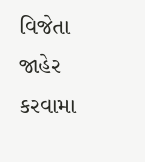વિજેતા જાહેર કરવામા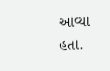આવ્યા હતા.